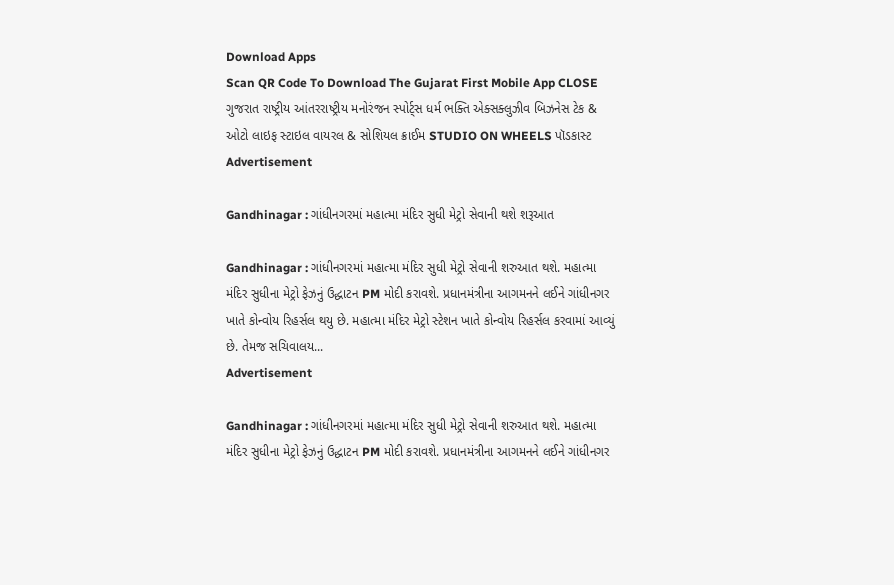Download Apps
Scan QR Code To Download The Gujarat First Mobile App CLOSE
ગુજરાત રાષ્ટ્રીય આંતરરાષ્ટ્રીય મનોરંજન સ્પોર્ટ્સ ધર્મ ભક્તિ એક્સક્લુઝીવ બિઝનેસ ટેક & ઓટો લાઇફ સ્ટાઇલ વાયરલ & સોશિયલ ક્રાઈમ STUDIO ON WHEELS પૉડકાસ્ટ
Advertisement

Gandhinagar : ગાંધીનગરમાં મહાત્મા મંદિર સુધી મેટ્રો સેવાની થશે શરૂઆત

Gandhinagar : ગાંધીનગરમાં મહાત્મા મંદિર સુધી મેટ્રો સેવાની શરુઆત થશે. મહાત્મા મંદિર સુધીના મેટ્રો ફેઝનું ઉદ્ધાટન PM મોદી કરાવશે. પ્રધાનમંત્રીના આગમનને લઈને ગાંધીનગર ખાતે કોન્વોય રિહર્સલ થયુ છે. મહાત્મા મંદિર મેટ્રો સ્ટેશન ખાતે કોન્વોય રિહર્સલ કરવામાં આવ્યું છે. તેમજ સચિવાલય...
Advertisement

Gandhinagar : ગાંધીનગરમાં મહાત્મા મંદિર સુધી મેટ્રો સેવાની શરુઆત થશે. મહાત્મા મંદિર સુધીના મેટ્રો ફેઝનું ઉદ્ધાટન PM મોદી કરાવશે. પ્રધાનમંત્રીના આગમનને લઈને ગાંધીનગર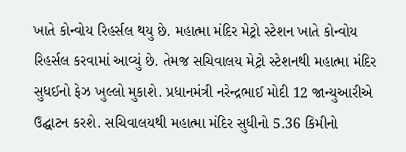ખાતે કોન્વોય રિહર્સલ થયુ છે. મહાત્મા મંદિર મેટ્રો સ્ટેશન ખાતે કોન્વોય રિહર્સલ કરવામાં આવ્યું છે. તેમજ સચિવાલય મેટ્રો સ્ટેશનથી મહાત્મા મંદિર સુધઈનો ફેઝ ખુલ્લો મુકાશે. પ્રધાનમંત્રી નરેન્દ્રભાઈ મોદી 12 જાન્યુઆરીએ ઉદ્ઘાટન કરશે. સચિવાલયથી મહાત્મા મંદિર સુધીનો 5.36 કિમીનો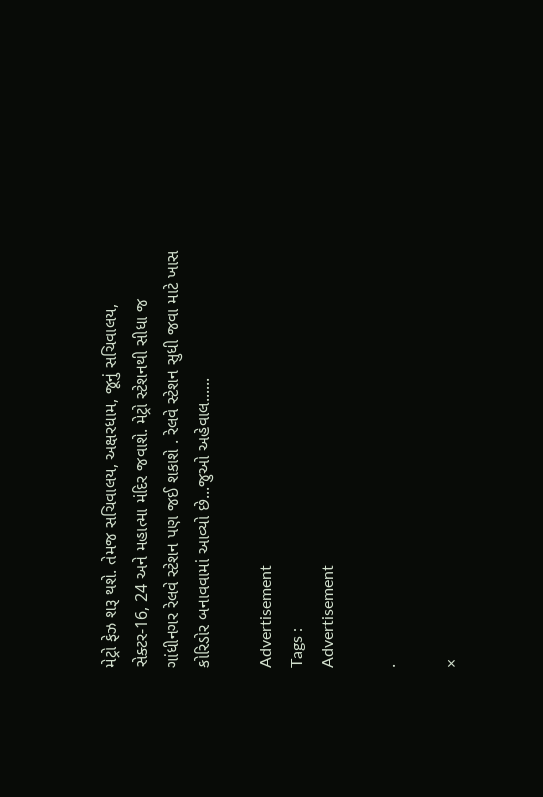મેટ્રો ફેઝ શરૂ થશે. તેમજ સચિવાલય, અક્ષરધામ, જૂનું સચિવાલય, સેક્ટર-16, 24 અને મહાત્મા મંદિર જવાશે. મેટ્રો સ્ટેશનથી સીધા જ ગાંધીનગર રેલવે સ્ટેશન પણ જઈ શકાશે . રેલવે સ્ટેશન સુધી જવા માટે ખાસ કોરિડોર બનાવવામાં આવ્યો છે...જુઓ અહેવાલ......

Advertisement
Tags :
Advertisement

.

×